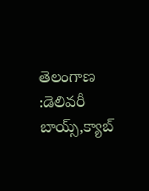తెలంగాణ :డెలివరీ బాయ్స్,క్యాబ్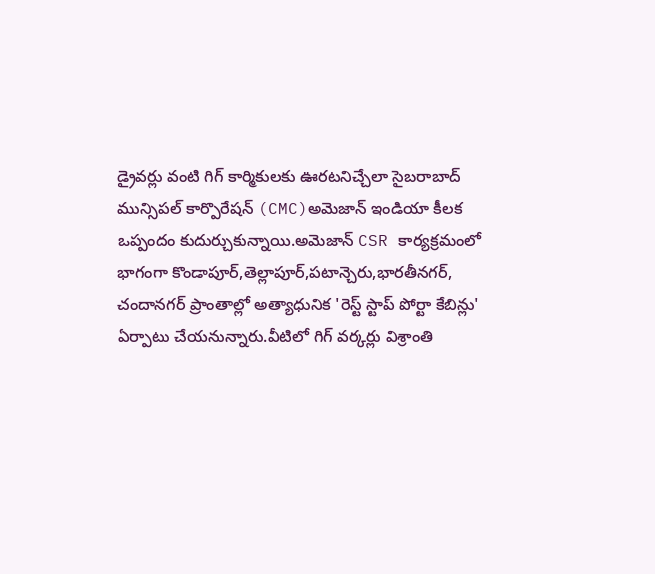డ్రైవర్లు వంటి గిగ్ కార్మికులకు ఊరటనిచ్చేలా సైబరాబాద్ మున్సిపల్ కార్పొరేషన్ (CMC)అమెజాన్ ఇండియా కీలక ఒప్పందం కుదుర్చుకున్నాయి.అమెజాన్ CSR కార్యక్రమంలో భాగంగా కొండాపూర్,తెల్లాపూర్,పటాన్చెరు,భారతీనగర్, చందానగర్ ప్రాంతాల్లో అత్యాధునిక 'రెస్ట్ స్టాప్ పోర్టా కేబిన్లు' ఏర్పాటు చేయనున్నారు.వీటిలో గిగ్ వర్కర్లు విశ్రాంతి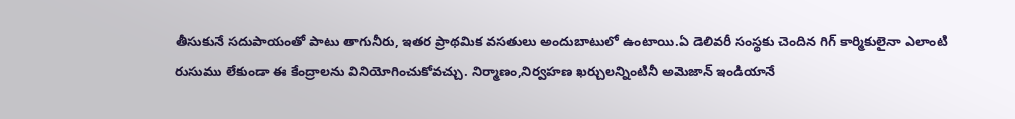తీసుకునే సదుపాయంతో పాటు తాగునీరు, ఇతర ప్రాథమిక వసతులు అందుబాటులో ఉంటాయి.ఏ డెలివరీ సంస్థకు చెందిన గిగ్ కార్మికులైనా ఎలాంటి రుసుము లేకుండా ఈ కేంద్రాలను వినియోగించుకోవచ్చు. నిర్మాణం,నిర్వహణ ఖర్చులన్నింటినీ అమెజాన్ ఇండియానే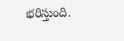భరిస్తుంది.